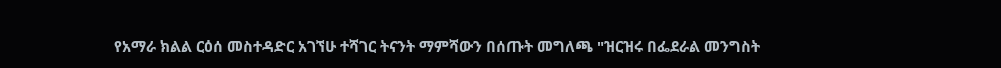የአማራ ክልል ርዕሰ መስተዳድር አገኘሁ ተሻገር ትናንት ማምሻውን በሰጡት መግለጫ "ዝርዝሩ በፌደራል መንግስት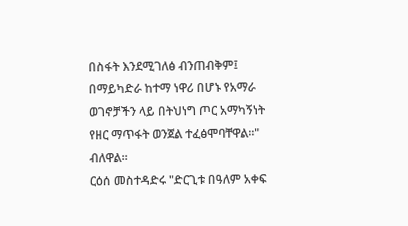በስፋት እንደሚገለፅ ብንጠብቅም፤ በማይካድራ ከተማ ነዋሪ በሆኑ የአማራ ወገኖቻችን ላይ በትህነግ ጦር አማካኝነት የዘር ማጥፋት ወንጀል ተፈፅሞባቸዋል።" ብለዋል።
ርዕሰ መስተዳድሩ "ድርጊቱ በዓለም አቀፍ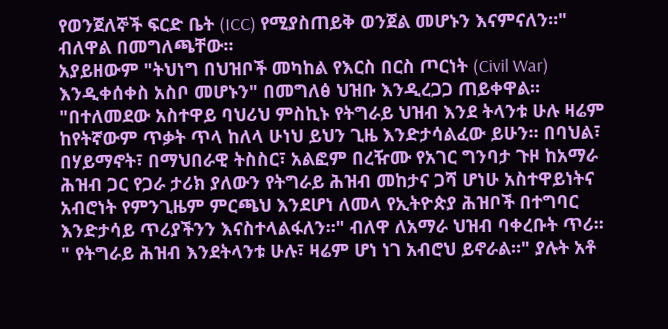የወንጀለኞች ፍርድ ቤት (ICC) የሚያስጠይቅ ወንጀል መሆኑን እናምናለን።" ብለዋል በመግለጫቸው።
አያይዘውም "ትህነግ በህዝቦች መካከል የእርስ በርስ ጦርነት (Civil War) እንዲቀሰቀስ አስቦ መሆኑን" በመግለፅ ህዝቡ እንዲረጋጋ ጠይቀዋል።
"በተለመደው አስተዋይ ባህሪህ ምስኪኑ የትግራይ ህዝብ እንደ ትላንቱ ሁሉ ዛሬም ከየትኛውም ጥቃት ጥላ ከለላ ሁነህ ይህን ጊዜ እንድታሳልፈው ይሁን። በባህል፣ በሃይማኖት፣ በማህበራዊ ትስስር፣ አልፎም በረዥሙ የአገር ግንባታ ጉዞ ከአማራ ሕዝብ ጋር የጋራ ታሪክ ያለውን የትግራይ ሕዝብ መከታና ጋሻ ሆነሁ አስተዋይነትና አብሮነት የምንጊዜም ምርጫህ እንደሆነ ለመላ የኢትዮጵያ ሕዝቦች በተግባር እንድታሳይ ጥሪያችንን እናስተላልፋለን።" ብለዋ ለአማራ ህዝብ ባቀረቡት ጥሪ።
" የትግራይ ሕዝብ እንደትላንቱ ሁሉ፣ ዛሬም ሆነ ነገ አብሮህ ይኖራል።" ያሉት አቶ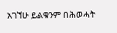አገኘሁ ይልቁንም በሕወሓት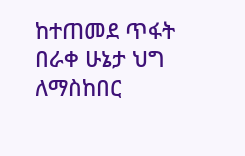ከተጠመደ ጥፋት በራቀ ሁኔታ ህግ ለማስከበር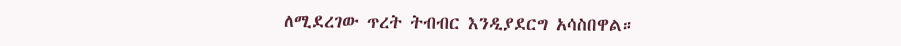ለሚደረገው ጥረት ትብብር እንዲያደርግ አሳስበዋል።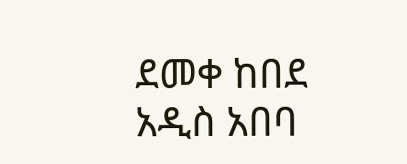ደመቀ ከበደ
አዲስ አበባ